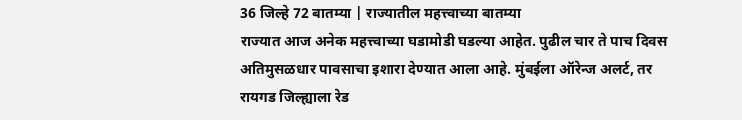36 जिल्हे 72 बातम्या | राज्यातील महत्त्वाच्या बातम्या
राज्यात आज अनेक महत्त्वाच्या घडामोडी घडल्या आहेत. पुढील चार ते पाच दिवस अतिमुसळधार पावसाचा इशारा देण्यात आला आहे. मुंबईला ऑरेन्ज अलर्ट, तर रायगड जिल्ह्याला रेड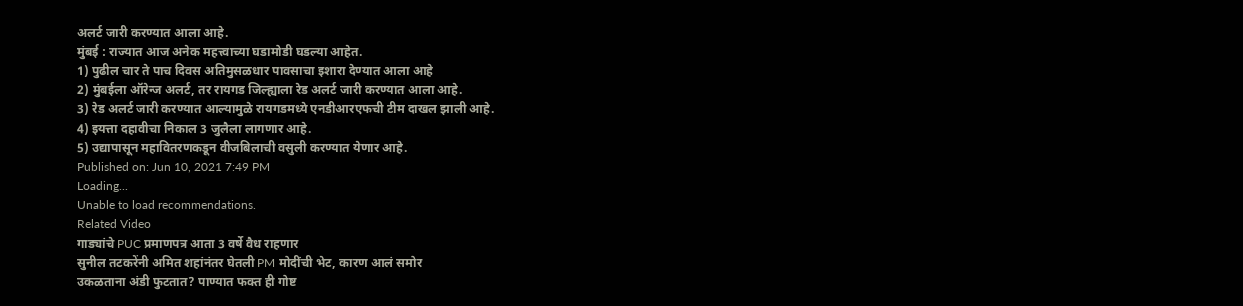अलर्ट जारी करण्यात आला आहे.
मुंबई : राज्यात आज अनेक महत्त्वाच्या घडामोडी घडल्या आहेत.
1) पुढील चार ते पाच दिवस अतिमुसळधार पावसाचा इशारा देण्यात आला आहे
2) मुंबईला ऑरेन्ज अलर्ट, तर रायगड जिल्ह्याला रेड अलर्ट जारी करण्यात आला आहे.
3) रेड अलर्ट जारी करण्यात आल्यामुळे रायगडमध्ये एनडीआरएफची टीम दाखल झाली आहे.
4) इयत्ता दहावीचा निकाल 3 जुलैला लागणार आहे.
5) उद्यापासून महावितरणकडून वीजबिलाची वसुली करण्यात येणार आहे.
Published on: Jun 10, 2021 7:49 PM
Loading...
Unable to load recommendations.
Related Video
गाड्यांचे PUC प्रमाणपत्र आता 3 वर्षे वैध राहणार
सुनील तटकरेंनी अमित शहांनंतर घेतली PM मोदींची भेट, कारण आलं समोर
उकळताना अंडी फुटतात? पाण्यात फक्त ही गोष्ट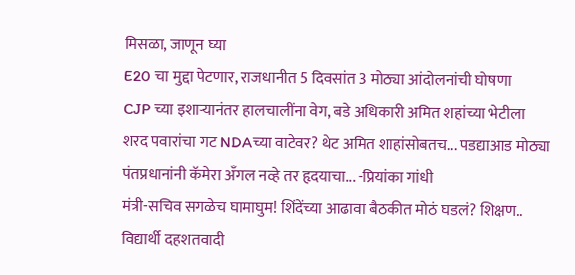मिसळा, जाणून घ्या
E20 चा मुद्दा पेटणार, राजधानीत 5 दिवसांत 3 मोठ्या आंदोलनांची घोषणा
CJP च्या इशाऱ्यानंतर हालचालींना वेग, बडे अधिकारी अमित शहांच्या भेटीला
शरद पवारांचा गट NDAच्या वाटेवर? थेट अमित शाहांसोबतच... पडद्याआड मोठ्या
पंतप्रधानांनी कॅमेरा अँगल नव्हे तर हृदयाचा... -प्रियांका गांधी
मंत्री-सचिव सगळेच घामाघुम! शिंदेंच्या आढावा बैठकीत मोठं घडलं? शिक्षण..
विद्यार्थी दहशतवादी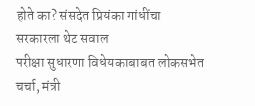होते का? संसदेत प्रियंका गांधींचा सरकारला थेट सवाल
परीक्षा सुधारणा विधेयकाबाबत लोकसभेत चर्चा, मंत्री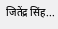जितेंद्र सिंह...